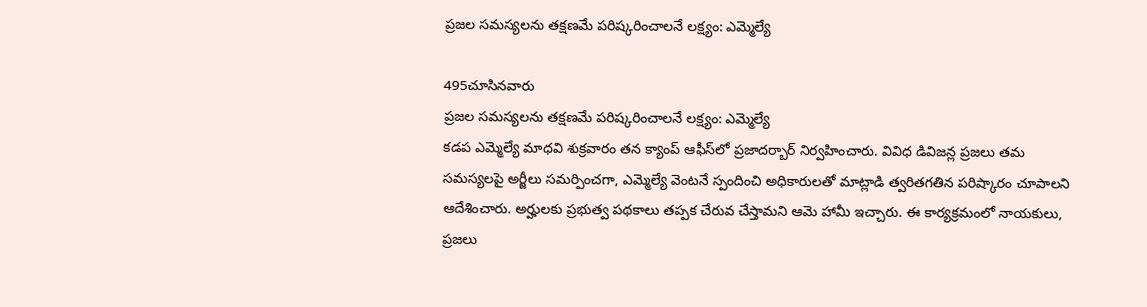ప్రజల సమస్యలను తక్షణమే పరిష్కరించాలనే లక్ష్యం: ఎమ్మెల్యే

495చూసినవారు
ప్రజల సమస్యలను తక్షణమే పరిష్కరించాలనే లక్ష్యం: ఎమ్మెల్యే
కడప ఎమ్మెల్యే మాధవి శుక్రవారం తన క్యాంప్ ఆఫీస్‌లో ప్రజాదర్బార్ నిర్వహించారు. వివిధ డివిజన్ల ప్రజలు తమ సమస్యలపై అర్జీలు సమర్పించగా, ఎమ్మెల్యే వెంటనే స్పందించి అధికారులతో మాట్లాడి త్వరితగతిన పరిష్కారం చూపాలని ఆదేశించారు. అర్హులకు ప్రభుత్వ పథకాలు తప్పక చేరువ చేస్తామని ఆమె హామీ ఇచ్చారు. ఈ కార్యక్రమంలో నాయకులు, ప్రజలు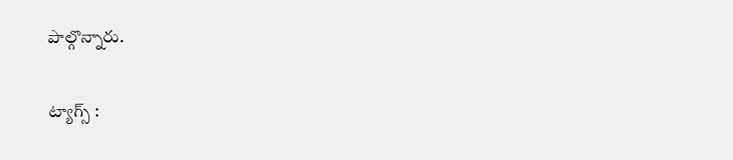పాల్గొన్నారు.

ట్యాగ్స్ :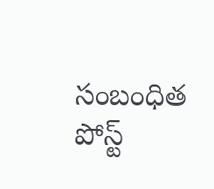సంబంధిత పోస్ట్